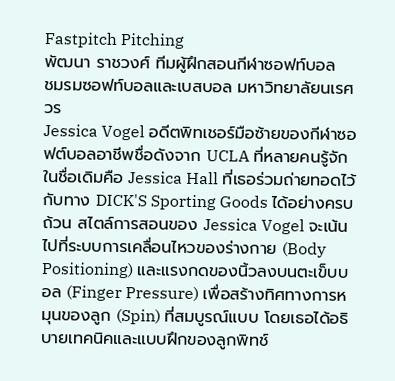Fastpitch Pitching
พัฒนา ราชวงศ์ ทีมผู้ฝึกสอนกีฬาซอฟท์บอล
ชมรมซอฟท์บอลและเบสบอล มหาวิทยาลัยนเรศวร
Jessica Vogel อดีตพิทเชอร์มือซ้ายของกีฬาซอฟต์บอลอาชีพชื่อดังจาก UCLA ที่หลายคนรู้จักในชื่อเดิมคือ Jessica Hall ที่เธอร่วมถ่ายทอดไว้กับทาง DICK'S Sporting Goods ได้อย่างครบถ้วน สไตล์การสอนของ Jessica Vogel จะเน้นไปที่ระบบการเคลื่อนไหวของร่างกาย (Body Positioning) และแรงกดของนิ้วลงบนตะเข็บบอล (Finger Pressure) เพื่อสร้างทิศทางการหมุนของลูก (Spin) ที่สมบูรณ์แบบ โดยเธอได้อธิบายเทคนิคและแบบฝึกของลูกพิทช์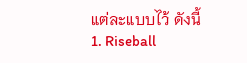แต่ละแบบไว้ ดังนี้
1. Riseball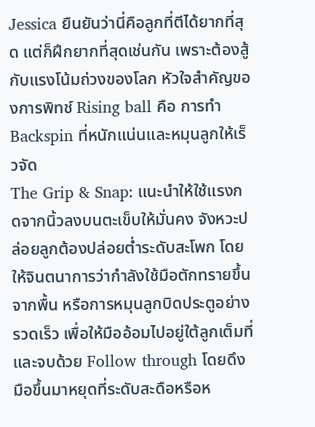Jessica ยืนยันว่านี่คือลูกที่ตีได้ยากที่สุด แต่ก็ฝึกยากที่สุดเช่นกัน เพราะต้องสู้กับแรงโน้มถ่วงของโลก หัวใจสำคัญของการพิทช์ Rising ball คือ การทำ Backspin ที่หนักแน่นและหมุนลูกให้เร็วจัด
The Grip & Snap: แนะนำให้ใช้แรงกดจากนิ้วลงบนตะเข็บให้มั่นคง จังหวะปล่อยลูกต้องปล่อยต่ำระดับสะโพก โดยให้จินตนาการว่ากำลังใช้มือตักทรายขึ้นจากพื้น หรือการหมุนลูกบิดประตูอย่างรวดเร็ว เพื่อให้มืออ้อมไปอยู่ใต้ลูกเต็มที่ และจบด้วย Follow through โดยดึงมือขึ้นมาหยุดที่ระดับสะดือหรือห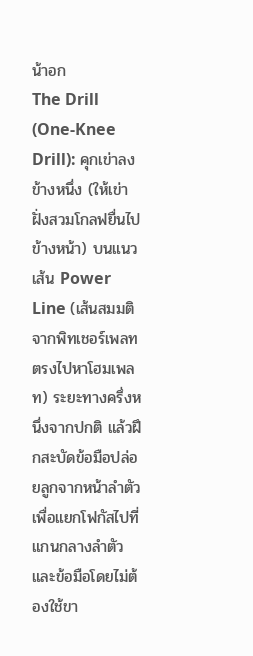น้าอก
The Drill (One-Knee Drill): คุกเข่าลงข้างหนึ่ง (ให้เข่าฝั่งสวมโกลฟยื่นไปข้างหน้า) บนแนวเส้น Power Line (เส้นสมมติจากพิทเชอร์เพลทตรงไปหาโฮมเพลท) ระยะทางครึ่งหนึ่งจากปกติ แล้วฝึกสะบัดข้อมือปล่อยลูกจากหน้าลำตัวเพื่อแยกโฟกัสไปที่แกนกลางลำตัวและข้อมือโดยไม่ต้องใช้ขา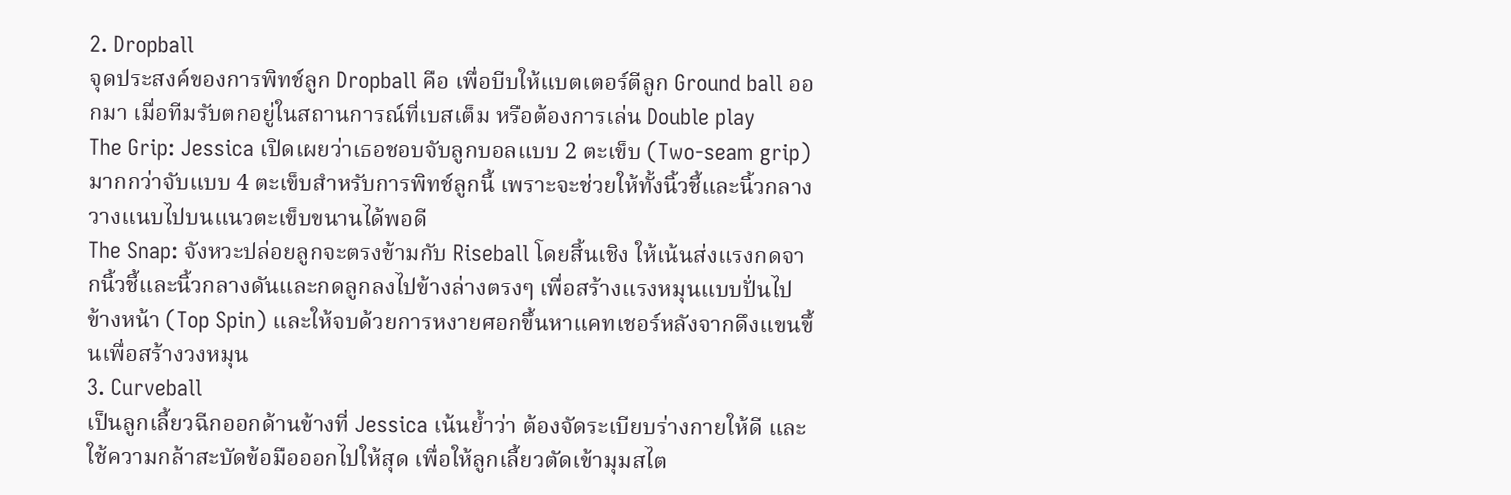2. Dropball
จุดประสงค์ของการพิทช์ลูก Dropball คือ เพื่อบีบให้แบตเตอร์ตีลูก Ground ball ออกมา เมื่อทีมรับตกอยู่ในสถานการณ์ที่เบสเต็ม หรือต้องการเล่น Double play
The Grip: Jessica เปิดเผยว่าเธอชอบจับลูกบอลแบบ 2 ตะเข็บ (Two-seam grip) มากกว่าจับแบบ 4 ตะเข็บสำหรับการพิทช์ลูกนี้ เพราะจะช่วยให้ทั้งนิ้วชี้และนิ้วกลางวางแนบไปบนแนวตะเข็บขนานได้พอดี
The Snap: จังหวะปล่อยลูกจะตรงข้ามกับ Riseball โดยสิ้นเชิง ให้เน้นส่งแรงกดจากนิ้วชี้และนิ้วกลางดันและกดลูกลงไปข้างล่างตรงๆ เพื่อสร้างแรงหมุนแบบปั่นไปข้างหน้า (Top Spin) และให้จบด้วยการหงายศอกขึ้นหาแคทเชอร์หลังจากดึงแขนขึ้นเพื่อสร้างวงหมุน
3. Curveball
เป็นลูกเลี้ยวฉีกออกด้านข้างที่ Jessica เน้นย้ำว่า ต้องจัดระเบียบร่างกายให้ดี และใช้ความกล้าสะบัดข้อมือออกไปให้สุด เพื่อให้ลูกเลี้ยวตัดเข้ามุมสไต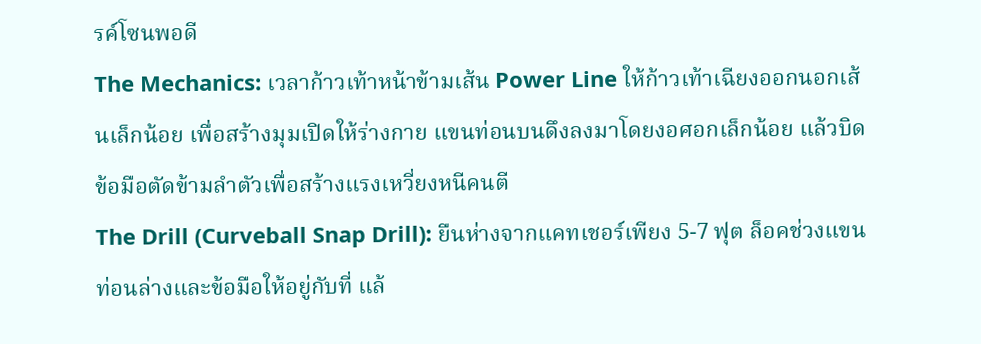รค์โซนพอดี
The Mechanics: เวลาก้าวเท้าหน้าข้ามเส้น Power Line ให้ก้าวเท้าเฉียงออกนอกเส้นเล็กน้อย เพื่อสร้างมุมเปิดให้ร่างกาย แขนท่อนบนดึงลงมาโดยงอศอกเล็กน้อย แล้วบิดข้อมือตัดข้ามลำตัวเพื่อสร้างแรงเหวี่ยงหนีคนตี
The Drill (Curveball Snap Drill): ยืนห่างจากแคทเชอร์เพียง 5-7 ฟุต ล็อคช่วงแขนท่อนล่างและข้อมือให้อยู่กับที่ แล้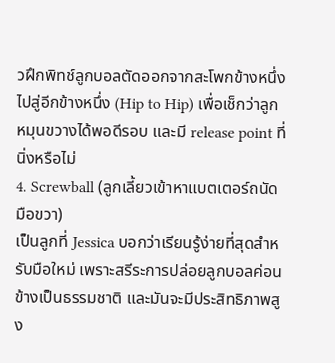วฝึกพิทช์ลูกบอลตัดออกจากสะโพกข้างหนึ่งไปสู่อีกข้างหนึ่ง (Hip to Hip) เพื่อเช็กว่าลูกหมุนขวางได้พอดีรอบ และมี release point ที่นิ่งหรือไม่
4. Screwball (ลูกเลี้ยวเข้าหาแบตเตอร์ถนัดมือขวา)
เป็นลูกที่ Jessica บอกว่าเรียนรู้ง่ายที่สุดสำหรับมือใหม่ เพราะสรีระการปล่อยลูกบอลค่อนข้างเป็นธรรมชาติ และมันจะมีประสิทธิภาพสูง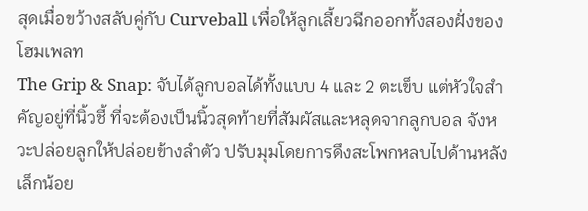สุดเมื่อขว้างสลับคู่กับ Curveball เพื่อให้ลูกเลี้ยวฉีกออกทั้งสองฝั่งของโฮมเพลท
The Grip & Snap: จับได้ลูกบอลได้ทั้งแบบ 4 และ 2 ตะเข็บ แต่หัวใจสำคัญอยู่ที่นิ้วชี้ ที่จะต้องเป็นนิ้วสุดท้ายที่สัมผัสและหลุดจากลูกบอล จังหวะปล่อยลูกให้ปล่อยข้างลำตัว ปรับมุมโดยการดึงสะโพกหลบไปด้านหลังเล็กน้อย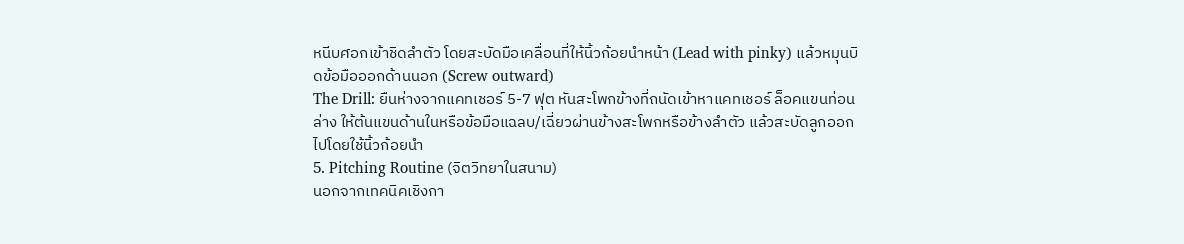หนีบศอกเข้าชิดลำตัว โดยสะบัดมือเคลื่อนที่ให้นิ้วก้อยนำหน้า (Lead with pinky) แล้วหมุนบิดข้อมือออกด้านนอก (Screw outward)
The Drill: ยืนห่างจากแคทเชอร์ 5-7 ฟุต หันสะโพกข้างที่ถนัดเข้าหาแคทเชอร์ ล็อคแขนท่อนล่าง ให้ต้นแขนด้านในหรือข้อมือแฉลบ/เฉี่ยวผ่านข้างสะโพกหรือข้างลำตัว แล้วสะบัดลูกออกไปโดยใช้นิ้วก้อยนำ
5. Pitching Routine (จิตวิทยาในสนาม)
นอกจากเทคนิคเชิงกา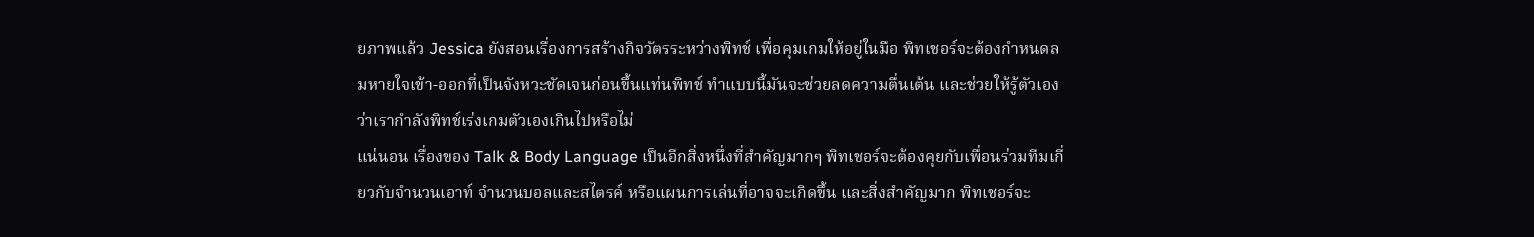ยภาพแล้ว Jessica ยังสอนเรื่องการสร้างกิจวัตรระหว่างพิทช์ เพื่อคุมเกมให้อยู่ในมือ พิทเชอร์จะต้องกำหนดลมหายใจเข้า-ออกที่เป็นจังหวะชัดเจนก่อนขึ้นแท่นพิทช์ ทำแบบนี้มันจะช่วยลดความตื่นเต้น และช่วยให้รู้ตัวเองว่าเรากำลังพิทช์เร่งเกมตัวเองเกินไปหรือไม่
แน่นอน เรื่องของ Talk & Body Language เป็นอีกสิ่งหนึ่งที่สำคัญมากๆ พิทเชอร์จะต้องคุยกับเพื่อนร่วมทีมเกี่ยวกับจำนวนเอาท์ จำนวนบอลและสไตรค์ หรือแผนการเล่นที่อาจจะเกิดขึ้น และสิ่งสำคัญมาก พิทเชอร์จะ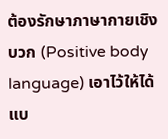ต้องรักษาภาษากายเชิงบวก (Positive body language) เอาไว้ให้ได้แบ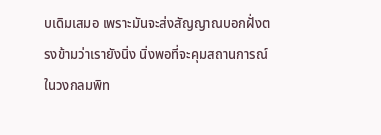บเดิมเสมอ เพราะมันจะส่งสัญญาณบอกฝั่งตรงข้ามว่าเรายังนิ่ง นิ่งพอที่จะคุมสถานการณ์ในวงกลมพิท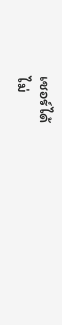เชอร์ได้
ไม่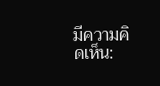มีความคิดเห็น: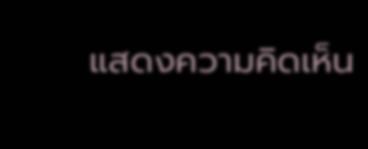แสดงความคิดเห็น